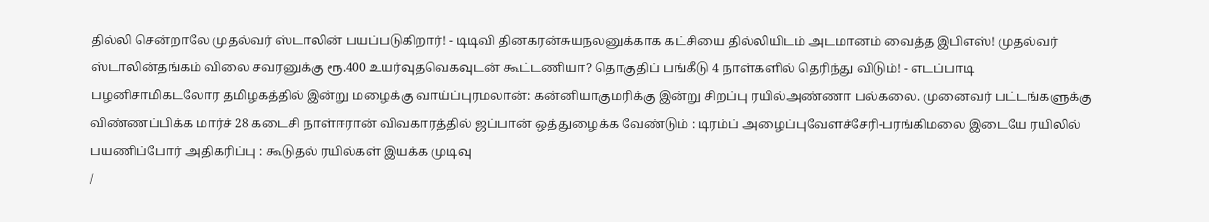தில்லி சென்றாலே முதல்வர் ஸ்டாலின் பயப்படுகிறார்! - டிடிவி தினகரன்சுயநலனுக்காக கட்சியை தில்லியிடம் அடமானம் வைத்த இபிஎஸ்! முதல்வர் ஸ்டாலின்தங்கம் விலை சவரனுக்கு ரூ.400 உயர்வுதவெகவுடன் கூட்டணியா? தொகுதிப் பங்கீடு 4 நாள்களில் தெரிந்து விடும்! - எடப்பாடி பழனிசாமிகடலோர தமிழகத்தில் இன்று மழைக்கு வாய்ப்புரமலான்: கன்னியாகுமரிக்கு இன்று சிறப்பு ரயில்அண்ணா பல்கலை. முனைவர் பட்டங்களுக்கு விண்ணப்பிக்க மார்ச் 28 கடைசி நாள்ஈரான் விவகாரத்தில் ஜப்பான் ஒத்துழைக்க வேண்டும் : டிரம்ப் அழைப்புவேளச்சேரி-பரங்கிமலை இடையே ரயிலில் பயணிப்போர் அதிகரிப்பு : கூடுதல் ரயில்கள் இயக்க முடிவு
/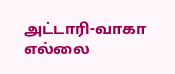அட்டாரி-வாகா எல்லை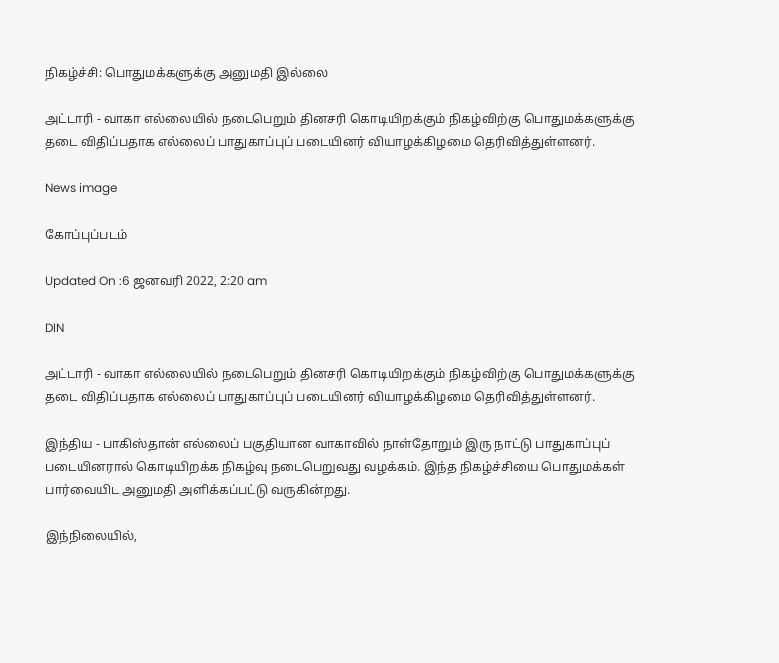நிகழ்ச்சி: பொதுமக்களுக்கு அனுமதி இல்லை

அட்டாரி - வாகா எல்லையில் நடைபெறும் தினசரி கொடியிறக்கும் நிகழ்விற்கு பொதுமக்களுக்கு தடை விதிப்பதாக எல்லைப் பாதுகாப்புப் படையினர் வியாழக்கிழமை தெரிவித்துள்ளனர்.

News image

கோப்புப்படம்

Updated On :6 ஜனவரி 2022, 2:20 am

DIN

அட்டாரி - வாகா எல்லையில் நடைபெறும் தினசரி கொடியிறக்கும் நிகழ்விற்கு பொதுமக்களுக்கு தடை விதிப்பதாக எல்லைப் பாதுகாப்புப் படையினர் வியாழக்கிழமை தெரிவித்துள்ளனர்.

இந்திய - பாகிஸ்தான் எல்லைப் பகுதியான வாகாவில் நாள்தோறும் இரு நாட்டு பாதுகாப்புப் படையினரால் கொடியிறக்க நிகழ்வு நடைபெறுவது வழக்கம். இந்த நிகழ்ச்சியை பொதுமக்கள் பார்வையிட அனுமதி அளிக்கப்பட்டு வருகின்றது.

இந்நிலையில்,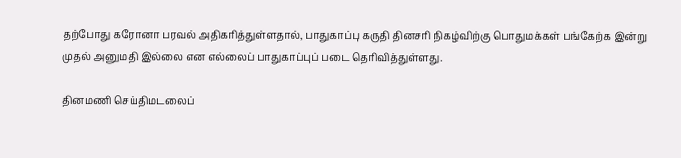தற்போது கரோனா பரவல் அதிகரித்துள்ளதால், பாதுகாப்பு கருதி தினசரி நிகழ்விற்கு பொதுமக்கள் பங்கேற்க இன்று முதல் அனுமதி இல்லை என எல்லைப் பாதுகாப்புப் படை தெரிவித்துள்ளது.

தினமணி செய்திமடலைப்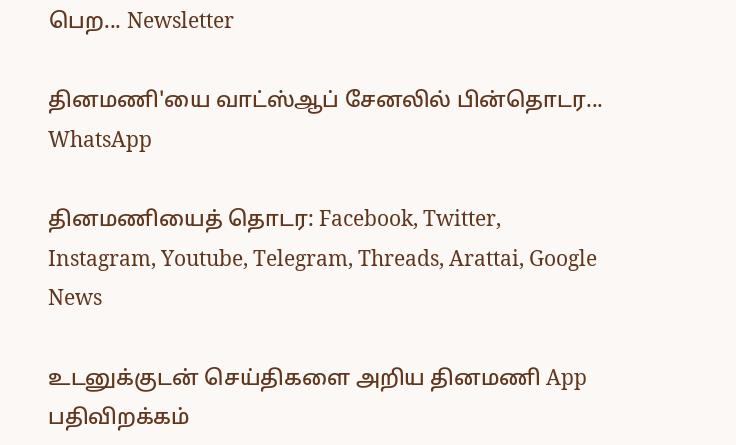பெற... Newsletter

தினமணி'யை வாட்ஸ்ஆப் சேனலில் பின்தொடர... WhatsApp

தினமணியைத் தொடர: Facebook, Twitter, Instagram, Youtube, Telegram, Threads, Arattai, Google News

உடனுக்குடன் செய்திகளை அறிய தினமணி App பதிவிறக்கம்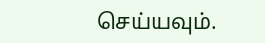செய்யவும்.